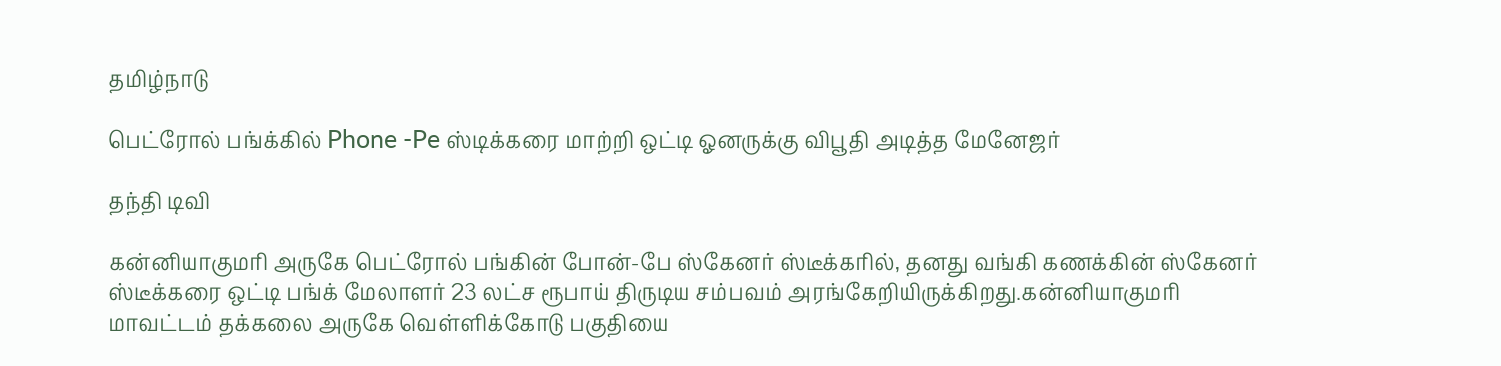தமிழ்நாடு

பெட்ரோல் பங்க்கில் Phone -Pe ஸ்டிக்கரை மாற்றி ஒட்டி ஓனருக்கு விபூதி அடித்த மேனேஜர்

தந்தி டிவி

கன்னியாகுமரி அருகே பெட்ரோல் பங்கின் போன்-பே ஸ்கேனர் ஸ்டீக்கரில், தனது வங்கி கணக்கின் ஸ்கேனர் ஸ்டீக்கரை ஒட்டி பங்க் மேலாளர் 23 லட்ச ரூபாய் திருடிய சம்பவம் அரங்கேறியிருக்கிறது.கன்னியாகுமரி மாவட்டம் தக்கலை அருகே வெள்ளிக்கோடு பகுதியை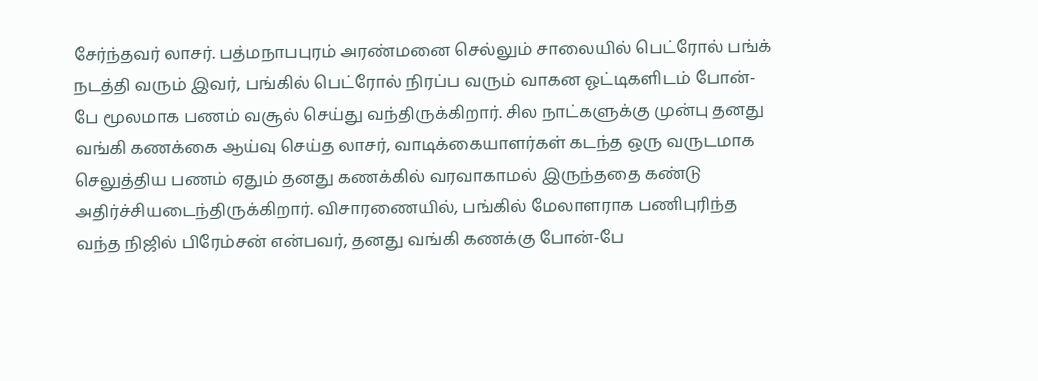சேர்ந்தவர் லாசர். பத்மநாபபுரம் அரண்மனை செல்லும் சாலையில் பெட்ரோல் பங்க் நடத்தி வரும் இவர், பங்கில் பெட்ரோல் நிரப்ப வரும் வாகன ஓட்டிகளிடம் போன்-பே மூலமாக பணம் வசூல் செய்து வந்திருக்கிறார். சில நாட்களுக்கு முன்பு தனது வங்கி கணக்கை ஆய்வு செய்த லாசர், வாடிக்கையாளர்கள் கடந்த ஒரு வருடமாக செலுத்திய பணம் ஏதும் தனது கணக்கில் வரவாகாமல் இருந்ததை கண்டு அதிர்ச்சியடைந்திருக்கிறார். விசாரணையில், பங்கில் மேலாளராக பணிபுரிந்த வந்த நிஜில் பிரேம்சன் என்பவர், தனது வங்கி கணக்கு போன்-பே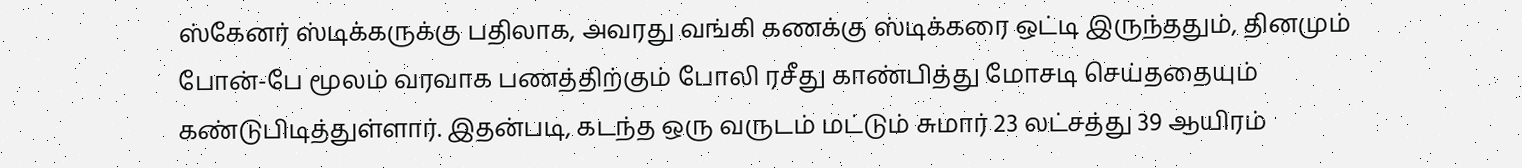ஸ்கேனர் ஸ்டிக்கருக்கு பதிலாக, அவரது வங்கி கணக்கு ஸ்டிக்கரை ஒட்டி இருந்ததும், தினமும் போன்-பே மூலம் வரவாக பணத்திற்கும் போலி ரசீது காண்பித்து மோசடி செய்ததையும் கண்டுபிடித்துள்ளார். இதன்படி, கடந்த ஒரு வருடம் மட்டும் சுமார் 23 லட்சத்து 39 ஆயிரம்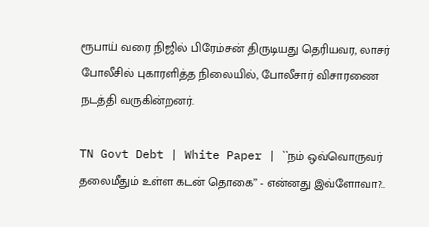ரூபாய் வரை நிஜில் பிரேம்சன் திருடியது தெரியவர, லாசர் போலீசில் புகாரளித்த நிலையில், போலீசார் விசாரணை நடத்தி வருகின்றனர்.

TN Govt Debt | White Paper | ``நம் ஒவ்வொருவர் தலைமீதும் உள்ள கடன் தொகை’’ - என்னது இவ்ளோவா?..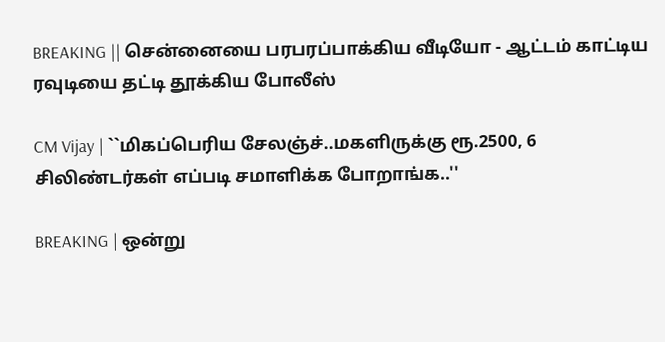BREAKING || சென்னையை பரபரப்பாக்கிய வீடியோ - ஆட்டம் காட்டிய ரவுடியை தட்டி தூக்கிய போலீஸ்

CM Vijay | ``மிகப்பெரிய சேலஞ்ச்..மகளிருக்கு ரூ.2500, 6 சிலிண்டர்கள் எப்படி சமாளிக்க போறாங்க..''

BREAKING | ஒன்று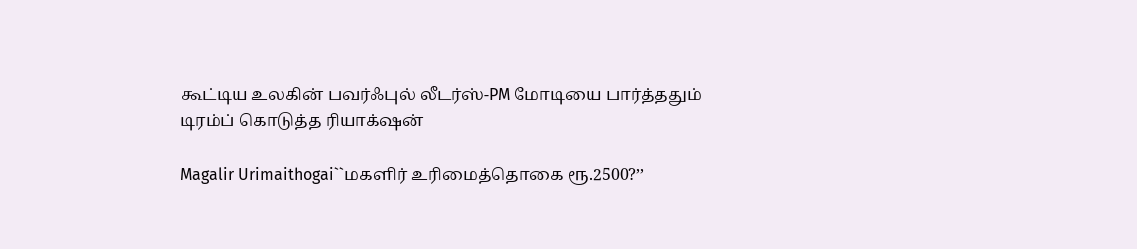கூட்டிய உலகின் பவர்ஃபுல் லீடர்ஸ்-PM மோடியை பார்த்ததும் டிரம்ப் கொடுத்த ரியாக்‌ஷன்

Magalir Urimaithogai``மகளிர் உரிமைத்தொகை ரூ.2500?’’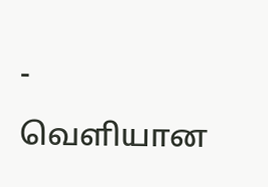- வெளியான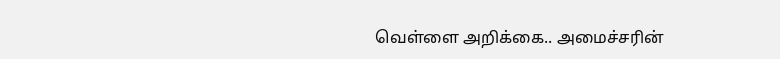வெள்ளை அறிக்கை.. அமைச்சரின்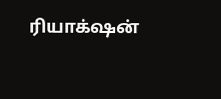ரியாக்‌ஷன்